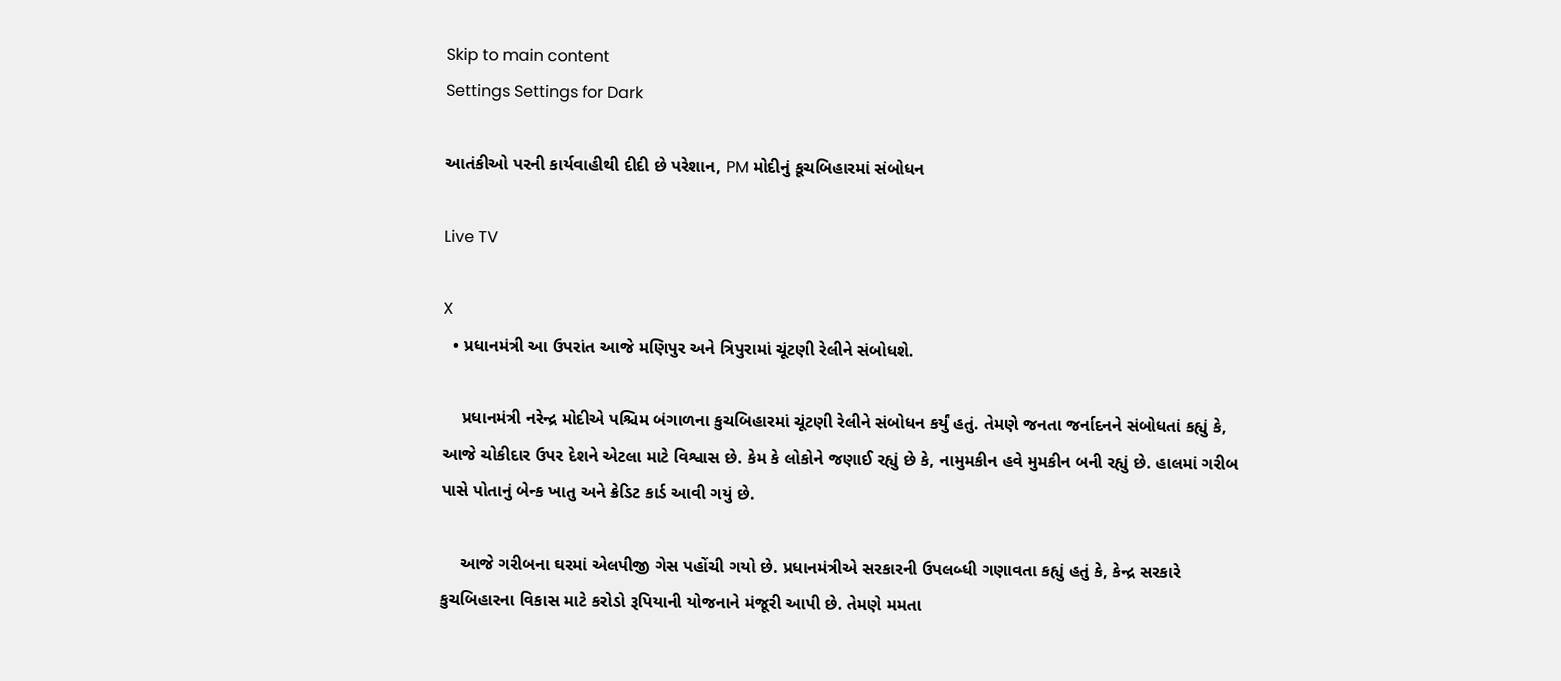Skip to main content
Settings Settings for Dark

આતંકીઓ પરની કાર્યવાહીથી દીદી છે પરેશાન, PM મોદીનું કૂચબિહારમાં સંબોધન

Live TV

X
  • પ્રધાનમંત્રી આ ઉપરાંત આજે મણિપુર અને ત્રિપુરામાં ચૂંટણી રેલીને સંબોધશે.

    પ્રધાનમંત્રી નરેન્દ્ર મોદીએ પશ્ચિમ બંગાળના કુચબિહારમાં ચૂંટણી રેલીને સંબોધન કર્યું હતું. તેમણે જનતા જર્નાદનને સંબોધતાં કહ્યું કે, આજે ચોકીદાર ઉપર દેશને એટલા માટે વિશ્વાસ છે. કેમ કે લોકોને જણાઈ રહ્યું છે કે, નામુમકીન હવે મુમકીન બની રહ્યું છે. હાલમાં ગરીબ પાસે પોતાનું બેન્ક ખાતુ અને ક્રેડિટ કાર્ડ આવી ગયું છે.

    આજે ગરીબના ઘરમાં એલપીજી ગેસ પહોંચી ગયો છે. પ્રધાનમંત્રીએ સરકારની ઉપલબ્ધી ગણાવતા કહ્યું હતું કે, કેન્દ્ર સરકારે કુચબિહારના વિકાસ માટે કરોડો રૂપિયાની યોજનાને મંજૂરી આપી છે. તેમણે મમતા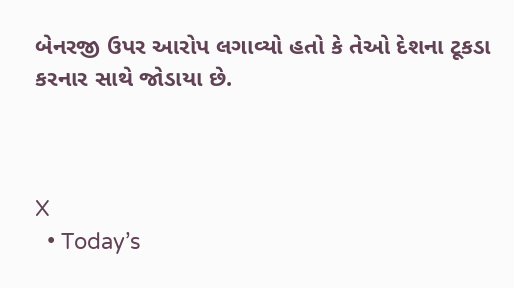બેનરજી ઉપર આરોપ લગાવ્યો હતો કે તેઓ દેશના ટૂકડા કરનાર સાથે જોડાયા છે.



X
  • Today’s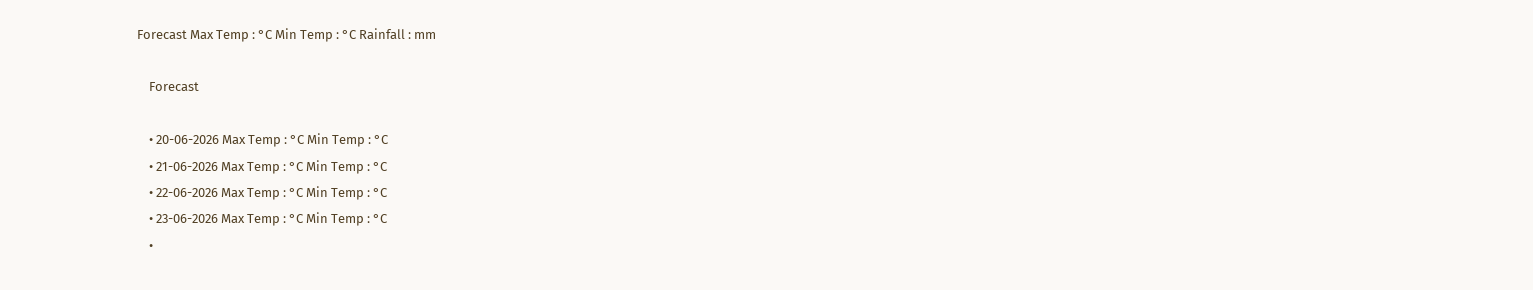Forecast Max Temp : °C Min Temp : °C Rainfall : mm

    Forecast

    • 20-06-2026 Max Temp : °C Min Temp : °C
    • 21-06-2026 Max Temp : °C Min Temp : °C
    • 22-06-2026 Max Temp : °C Min Temp : °C
    • 23-06-2026 Max Temp : °C Min Temp : °C
    •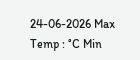24-06-2026 Max Temp : °C Min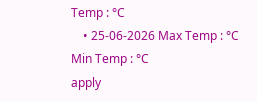Temp : °C
    • 25-06-2026 Max Temp : °C Min Temp : °C
apply